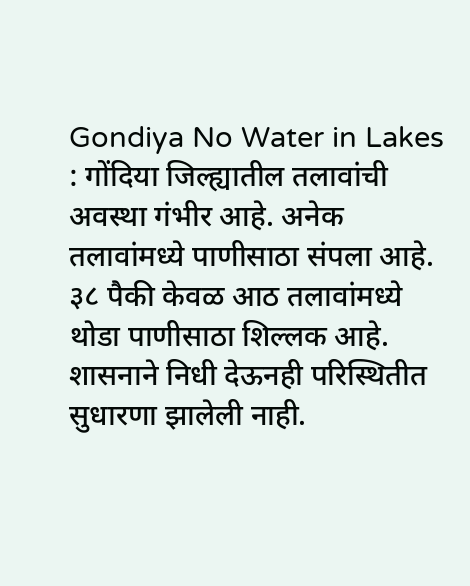Gondiya No Water in Lakes : गोंदिया जिल्ह्यातील तलावांची अवस्था गंभीर आहे. अनेक तलावांमध्ये पाणीसाठा संपला आहे. ३८ पैकी केवळ आठ तलावांमध्ये थोडा पाणीसाठा शिल्लक आहे. शासनाने निधी देऊनही परिस्थितीत सुधारणा झालेली नाही.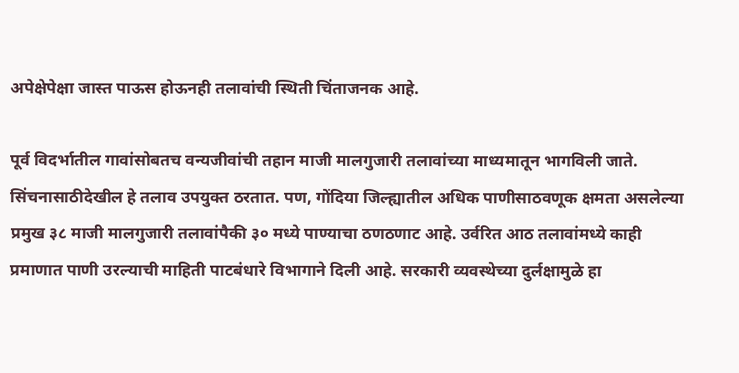अपेक्षेपेक्षा जास्त पाऊस होऊनही तलावांची स्थिती चिंताजनक आहे.

पूर्व विदर्भातील गावांसोबतच वन्यजीवांची तहान माजी मालगुजारी तलावांच्या माध्यमातून भागविली जाते. सिंचनासाठीदेखील हे तलाव उपयुक्त ठरतात. पण, गोंदिया जिल्ह्यातील अधिक पाणीसाठवणूक क्षमता असलेल्या प्रमुख ३८ माजी मालगुजारी तलावांपैकी ३० मध्ये पाण्याचा ठणठणाट आहे. उर्वरित आठ तलावांमध्ये काही प्रमाणात पाणी उरल्याची माहिती पाटबंधारे विभागाने दिली आहे. सरकारी व्यवस्थेच्या दुर्लक्षामुळे हा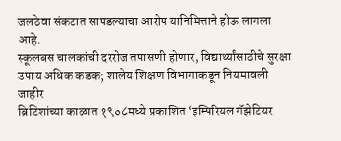जलठेवा संकटात सापडल्याचा आरोप यानिमित्ताने होऊ लागला आहे.
स्कूलबस चालकांची दररोज तपासणी होणार, विद्यार्थ्यांसाठीचे सुरक्षा उपाय अधिक कडक; शालेय शिक्षण विभागाकडून नियमावली जाहीर
ब्रिटिशांच्या काळात १९०८मध्ये प्रकाशित ‘इम्पिरियल गॅझेटियर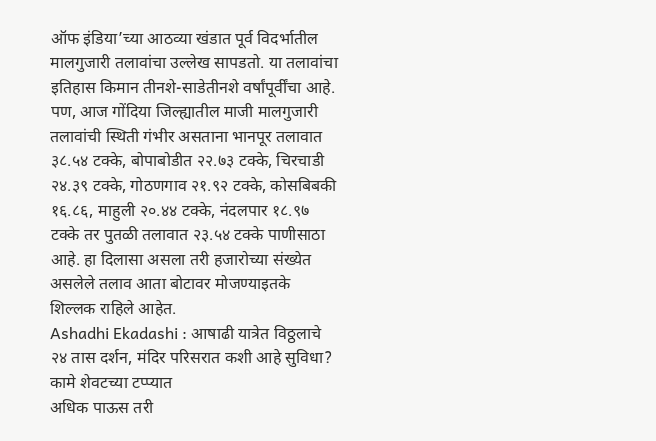ऑफ इंडिया’च्या आठव्या खंडात पूर्व विदर्भातील मालगुजारी तलावांचा उल्लेख सापडतो. या तलावांचा इतिहास किमान तीनशे-साडेतीनशे वर्षांपूर्वींचा आहे. पण, आज गोंदिया जिल्ह्यातील माजी मालगुजारी तलावांची स्थिती गंभीर असताना भानपूर तलावात ३८.५४ टक्के, बोपाबोडीत २२.७३ टक्के, चिरचाडी २४.३९ टक्के, गोठणगाव २१.९२ टक्के, कोसबिबकी १६.८६, माहुली २०.४४ टक्के, नंदलपार १८.९७ टक्के तर पुतळी तलावात २३.५४ टक्के पाणीसाठा आहे. हा दिलासा असला तरी हजारोच्या संख्येत असलेले तलाव आता बोटावर मोजण्याइतके शिल्लक राहिले आहेत.
Ashadhi Ekadashi : आषाढी यात्रेत विठ्ठलाचे २४ तास दर्शन, मंदिर परिसरात कशी आहे सुविधा? कामे शेवटच्या टप्प्यात
अधिक पाऊस तरी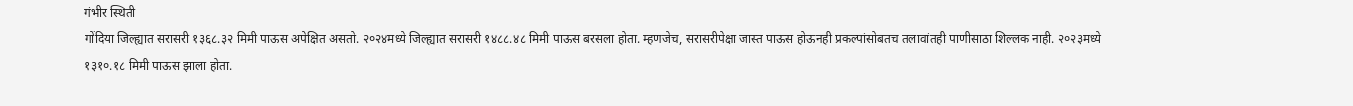गंभीर स्थिती
गोंदिया जिल्ह्यात सरासरी १३६८.३२ मिमी पाऊस अपेक्षित असतो. २०२४मध्ये जिल्ह्यात सरासरी १४८८.४८ मिमी पाऊस बरसला होता. म्हणजेच, सरासरीपेक्षा जास्त पाऊस होऊनही प्रकल्पांसोबतच तलावांतही पाणीसाठा शिल्लक नाही. २०२३मध्ये १३१०.१८ मिमी पाऊस झाला होता.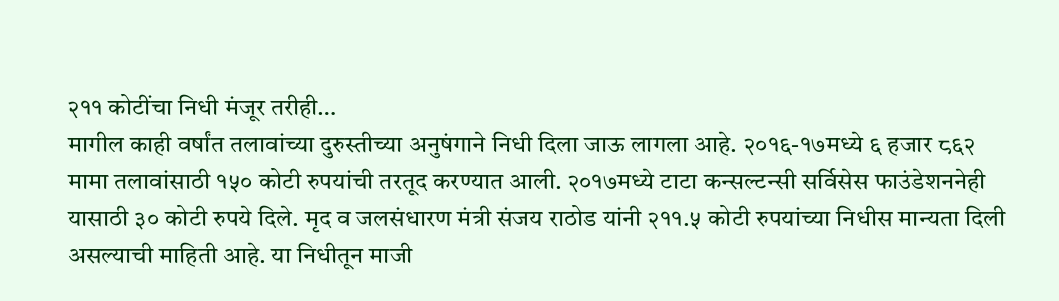२११ कोटींचा निधी मंजूर तरीही…
मागील काही वर्षांत तलावांच्या दुरुस्तीच्या अनुषंगाने निधी दिला जाऊ लागला आहे. २०१६-१७मध्ये ६ हजार ८६२ मामा तलावांसाठी १५० कोटी रुपयांची तरतूद करण्यात आली. २०१७मध्ये टाटा कन्सल्टन्सी सर्विसेस फाउंडेशननेही यासाठी ३० कोटी रुपये दिले. मृद व जलसंधारण मंत्री संजय राठोड यांनी २११.५ कोटी रुपयांच्या निधीस मान्यता दिली असल्याची माहिती आहे. या निधीतून माजी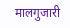मालगुजारी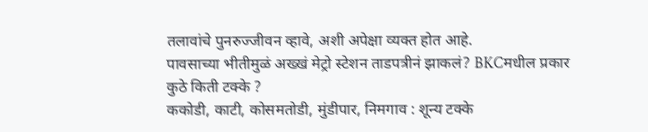तलावांचे पुनरुज्जीवन व्हावे, अशी अपेक्षा व्यक्त होत आहे.
पावसाच्या भीतीमुळं अख्खं मेट्रो स्टेशन ताडपत्रीनं झाकलं? BKCमधील प्रकार
कुठे किती टक्के ?
ककोडी, काटी, कोसमतोडी, मुंडीपार, निमगाव : शून्य टक्के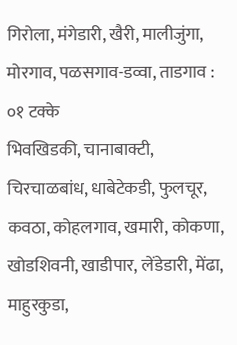गिरोला, मंगेडारी, खैरी, मालीजुंगा, मोरगाव, पळसगाव-डव्वा, ताडगाव : ०१ टक्के
भिवखिडकी, चानाबाक्टी, चिरचाळबांध, धाबेटेकडी, फुलचूर, कवठा, कोहलगाव, खमारी, कोकणा, खोडशिवनी, खाडीपार, लेंडेडारी, मेंढा, माहुरकुडा,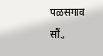पळसगाव सौं.,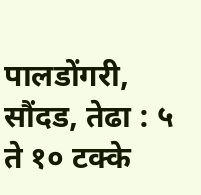पालडोंगरी, सौंदड, तेढा : ५ ते १० टक्के